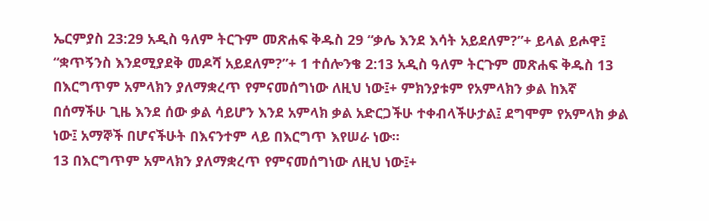ኤርምያስ 23:29 አዲስ ዓለም ትርጉም መጽሐፍ ቅዱስ 29 “ቃሌ እንደ እሳት አይደለም?”+ ይላል ይሖዋ፤ “ቋጥኝንስ እንደሚያደቅ መዶሻ አይደለም?”+ 1 ተሰሎንቄ 2:13 አዲስ ዓለም ትርጉም መጽሐፍ ቅዱስ 13 በእርግጥም አምላክን ያለማቋረጥ የምናመሰግነው ለዚህ ነው፤+ ምክንያቱም የአምላክን ቃል ከእኛ በሰማችሁ ጊዜ እንደ ሰው ቃል ሳይሆን እንደ አምላክ ቃል አድርጋችሁ ተቀብላችሁታል፤ ደግሞም የአምላክ ቃል ነው፤ አማኞች በሆናችሁት በእናንተም ላይ በእርግጥ እየሠራ ነው።
13 በእርግጥም አምላክን ያለማቋረጥ የምናመሰግነው ለዚህ ነው፤+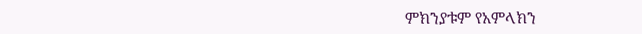ምክንያቱም የአምላክን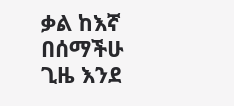ቃል ከእኛ በሰማችሁ ጊዜ እንደ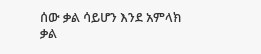ሰው ቃል ሳይሆን እንደ አምላክ ቃል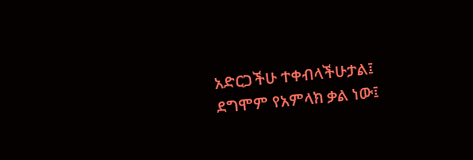አድርጋችሁ ተቀብላችሁታል፤ ደግሞም የአምላክ ቃል ነው፤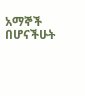አማኞች በሆናችሁት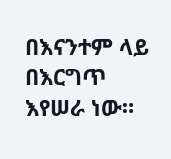በእናንተም ላይ በእርግጥ እየሠራ ነው።